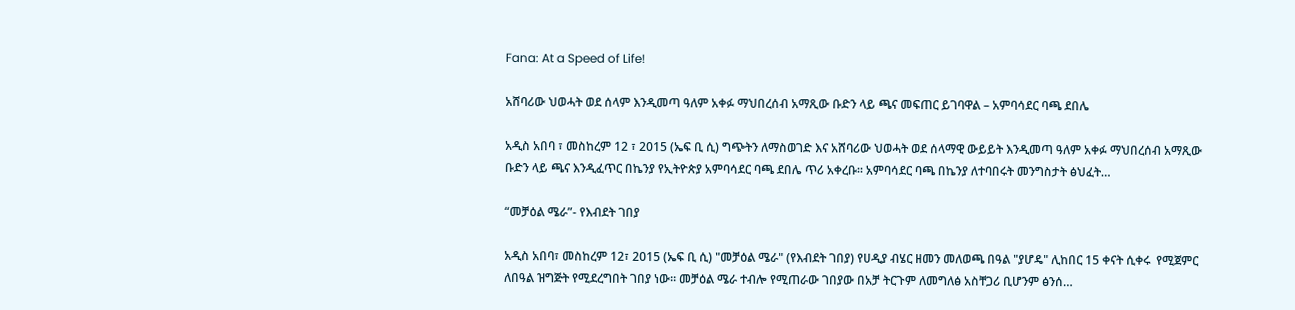Fana: At a Speed of Life!

አሸባሪው ህወሓት ወደ ሰላም እንዲመጣ ዓለም አቀፉ ማህበረሰብ አማጺው ቡድን ላይ ጫና መፍጠር ይገባዋል – አምባሳደር ባጫ ደበሌ

አዲስ አበባ ፣ መስከረም 12 ፣ 2015 (ኤፍ ቢ ሲ) ግጭትን ለማስወገድ እና አሸባሪው ህወሓት ወደ ሰላማዊ ውይይት እንዲመጣ ዓለም አቀፉ ማህበረሰብ አማጺው ቡድን ላይ ጫና እንዲፈጥር በኬንያ የኢትዮጵያ አምባሳደር ባጫ ደበሌ ጥሪ አቀረቡ። አምባሳደር ባጫ በኬንያ ለተባበሩት መንግስታት ፅህፈት…

“መቻዕል ሜራ”- የእብደት ገበያ

አዲስ አበባ፣ መስከረም 12፣ 2015 (ኤፍ ቢ ሲ) "መቻዕል ሜራ" (የእብደት ገበያ) የሀዲያ ብሄር ዘመን መለወጫ በዓል "ያሆዴ" ሊከበር 15 ቀናት ሲቀሩ  የሚጀምር ለበዓል ዝግጅት የሚደረግበት ገበያ ነው። መቻዕል ሜራ ተብሎ የሚጠራው ገበያው በአቻ ትርጉም ለመግለፅ አስቸጋሪ ቢሆንም ፅንሰ…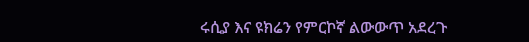ሩሲያ እና ዩክሬን የምርኮኛ ልውውጥ አደረጉ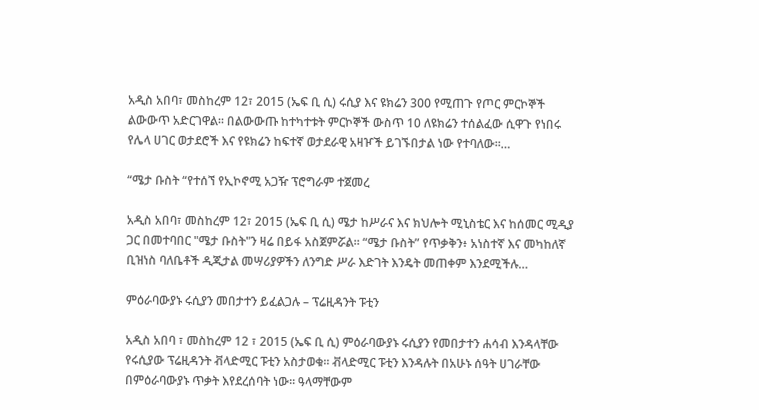አዲስ አበባ፣ መስከረም 12፣ 2015 (ኤፍ ቢ ሲ) ሩሲያ እና ዩክሬን 300 የሚጠጉ የጦር ምርኮኞች ልውውጥ አድርገዋል፡፡ በልውውጡ ከተካተቱት ምርኮኞች ውስጥ 10 ለዩክሬን ተሰልፈው ሲዋጉ የነበሩ የሌላ ሀገር ወታደሮች እና የዩክሬን ከፍተኛ ወታደራዊ አዛዦች ይገኙበታል ነው የተባለው፡፡…

“ሜታ ቡስት “የተሰኘ የኢኮኖሚ አጋዥ ፕሮግራም ተጀመረ

አዲስ አበባ፣ መስከረም 12፣ 2015 (ኤፍ ቢ ሲ) ሜታ ከሥራና እና ክህሎት ሚኒስቴር እና ከሰመር ሚዲያ ጋር በመተባበር "ሜታ ቡስት"ን ዛሬ በይፋ አስጀምሯል። “ሜታ ቡስት” የጥቃቅን፥ አነስተኛ እና መካከለኛ ቢዝነስ ባለቤቶች ዲጂታል መሣሪያዎችን ለንግድ ሥራ እድገት እንዴት መጠቀም እንደሚችሉ…

ምዕራባውያኑ ሩሲያን መበታተን ይፈልጋሉ – ፕሬዚዳንት ፑቲን

አዲስ አበባ ፣ መስከረም 12 ፣ 2015 (ኤፍ ቢ ሲ) ምዕራባውያኑ ሩሲያን የመበታተን ሐሳብ እንዳላቸው የሩሲያው ፕሬዚዳንት ቭላድሚር ፑቲን አስታወቁ፡፡ ቭላድሚር ፑቲን እንዳሉት በአሁኑ ሰዓት ሀገራቸው በምዕራባውያኑ ጥቃት እየደረሰባት ነው፡፡ ዓላማቸውም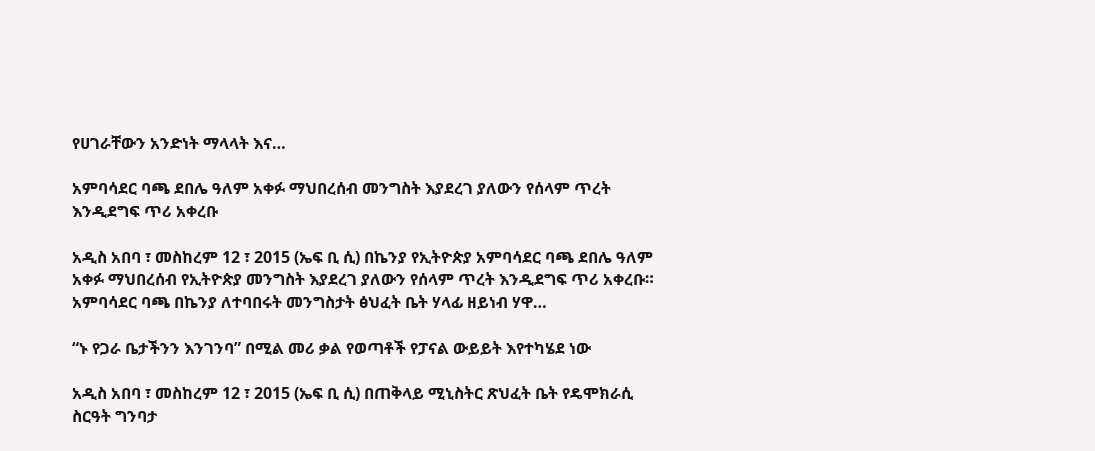የሀገራቸውን አንድነት ማላላት እና…

አምባሳደር ባጫ ደበሌ ዓለም አቀፉ ማህበረሰብ መንግስት እያደረገ ያለውን የሰላም ጥረት እንዲደግፍ ጥሪ አቀረቡ

አዲስ አበባ ፣ መስከረም 12 ፣ 2015 (ኤፍ ቢ ሲ) በኬንያ የኢትዮጵያ አምባሳደር ባጫ ደበሌ ዓለም አቀፉ ማህበረሰብ የኢትዮጵያ መንግስት እያደረገ ያለውን የሰላም ጥረት እንዲደግፍ ጥሪ አቀረቡ።   አምባሳደር ባጫ በኬንያ ለተባበሩት መንግስታት ፅህፈት ቤት ሃላፊ ዘይነብ ሃዋ…

“ኑ የጋራ ቤታችንን እንገንባ” በሚል መሪ ቃል የወጣቶች የፓናል ውይይት እየተካሄደ ነው

አዲስ አበባ ፣ መስከረም 12 ፣ 2015 (ኤፍ ቢ ሲ) በጠቅላይ ሚኒስትር ጽህፈት ቤት የዴሞክራሲ ስርዓት ግንባታ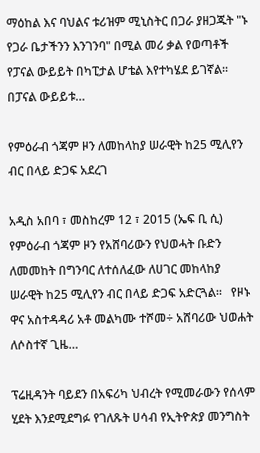ማዕከል እና ባህልና ቱሪዝም ሚኒስትር በጋራ ያዘጋጁት "ኑ የጋራ ቤታችንን እንገንባ" በሚል መሪ ቃል የወጣቶች የፓናል ውይይት በካፒታል ሆቴል እየተካሄደ ይገኛል፡፡ በፓናል ውይይቱ…

የምዕራብ ጎጃም ዞን ለመከላከያ ሠራዊት ከ25 ሚሊየን ብር በላይ ድጋፍ አደረገ

አዲስ አበባ ፣ መስከረም 12 ፣ 2015 (ኤፍ ቢ ሲ) የምዕራብ ጎጃም ዞን የአሸባሪውን የህወሓት ቡድን ለመመከት በግንባር ለተሰለፈው ለሀገር መከላከያ ሠራዊት ከ25 ሚሊየን ብር በላይ ድጋፍ አድርጓል፡፡   የዞኑ ዋና አስተዳዳሪ አቶ መልካሙ ተሾመ÷ አሸባሪው ህወሐት ለሶስተኛ ጊዜ…

ፕሬዚዳንት ባይደን በአፍሪካ ህብረት የሚመራውን የሰላም ሂደት እንደሚደግፉ የገለጹት ሀሳብ የኢትዮጵያ መንግስት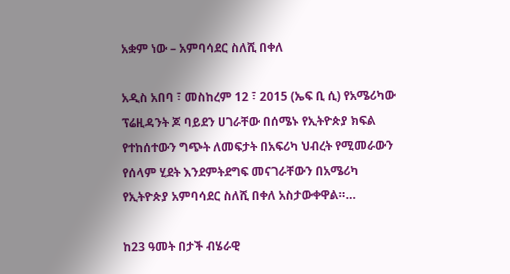አቋም ነው – አምባሳደር ስለሺ በቀለ

አዲስ አበባ ፣ መስከረም 12 ፣ 2015 (ኤፍ ቢ ሲ) የአሜሪካው ፕሬዚዳንት ጆ ባይደን ሀገራቸው በሰሜኑ የኢትዮጵያ ክፍል የተከሰተውን ግጭት ለመፍታት በአፍሪካ ህብረት የሚመራውን የሰላም ሂደት እንደምትደግፍ መናገራቸውን በአሜሪካ የኢትዮጵያ አምባሳደር ስለሺ በቀለ አስታውቀዋል።…

ከ23 ዓመት በታች ብሄራዊ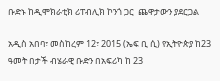ቡድኑ ከዲሞክራቲክ ሪፐብሊክ ኮንጎ ጋር  ጨዋታውን ያደርጋል

አዲስ አበባ፣ መስከረም 12፣ 2015 (ኤፍ ቢ ሲ) የኢትዮጵያ ከ23 ዓመት በታች ብሄራዊ ቡድን በአፍሪካ ከ 23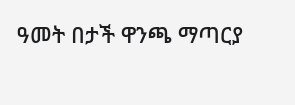ዓመት በታች ዋንጫ ማጣርያ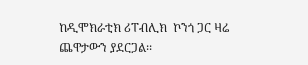ከዲሞክራቲክ ሪፐብሊክ  ኮንጎ ጋር ዛሬ ጨዋታውን ያደርጋል፡፡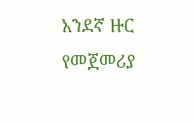አንደኛ ዙር የመጀመሪያ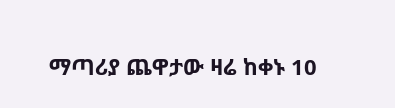ማጣሪያ ጨዋታው ዛሬ ከቀኑ 10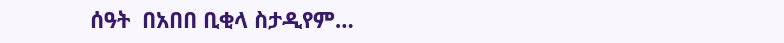ሰዓት  በአበበ ቢቂላ ስታዲየም…